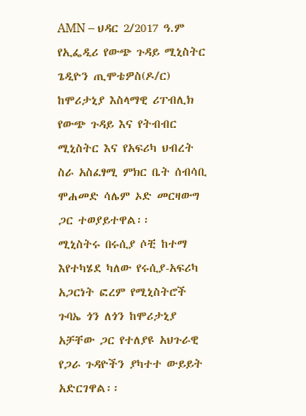AMN – ህዳር 2/2017 ዓ.ም
የኢፌዲሪ የውጭ ጉዳይ ሚኒስትር ጌዲዮን ጢሞቴዎስ(ዶ/ር) ከሞሪታኒያ እስላማዊ ሪፐብሊክ የውጭ ጉዳይ እና የትብብር ሚኒስትር እና የአፍሪካ ህብረት ስራ አስፈፃሚ ምክር ቤት ሰብሳቢ ሞሐመድ ሳሌም ኦድ መርዛውግ ጋር ተወያይተዋል፡፡
ሚኒስትሩ በሩሲያ ሶቺ ከተማ እየተካሄደ ካለው የሩሲያ-አፍሪካ አጋርነት ፎረም የሚኒስትሮች ጉባኤ ጎን ለጎን ከሞሪታኒያ አቻቸው ጋር የተለያዩ አህጉራዊ የጋራ ጉዳዮችን ያካተተ ውይይት አድርገዋል፡፡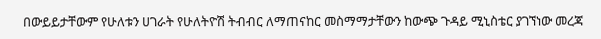በውይይታቸውም የሁለቱን ሀገራት የሁለትዮሽ ትብብር ለማጠናከር መስማማታቸውን ከውጭ ጉዳይ ሚኒስቴር ያገኘነው መረጃ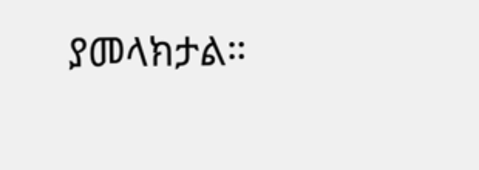ያመላክታል።